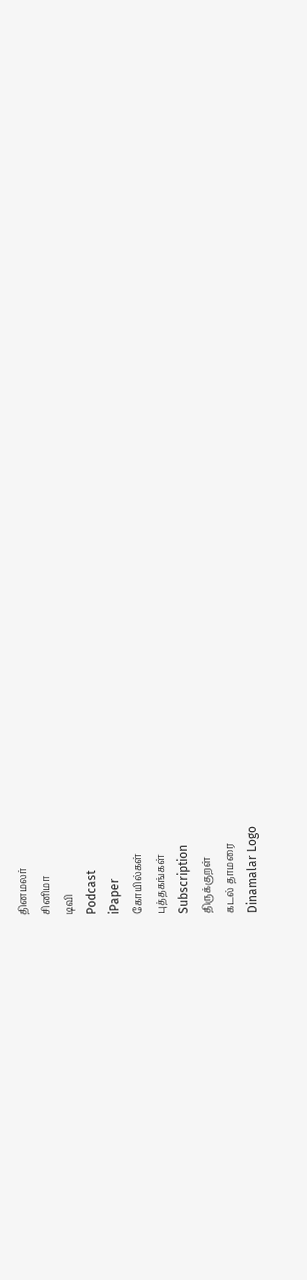தினமலர்
சினிமா
டிவி
Podcast
iPaper
கோயில்கள்
புத்தகங்கள்
Subscription
திருக்குறள்
கடல் தாமரை
Dinamalar Logo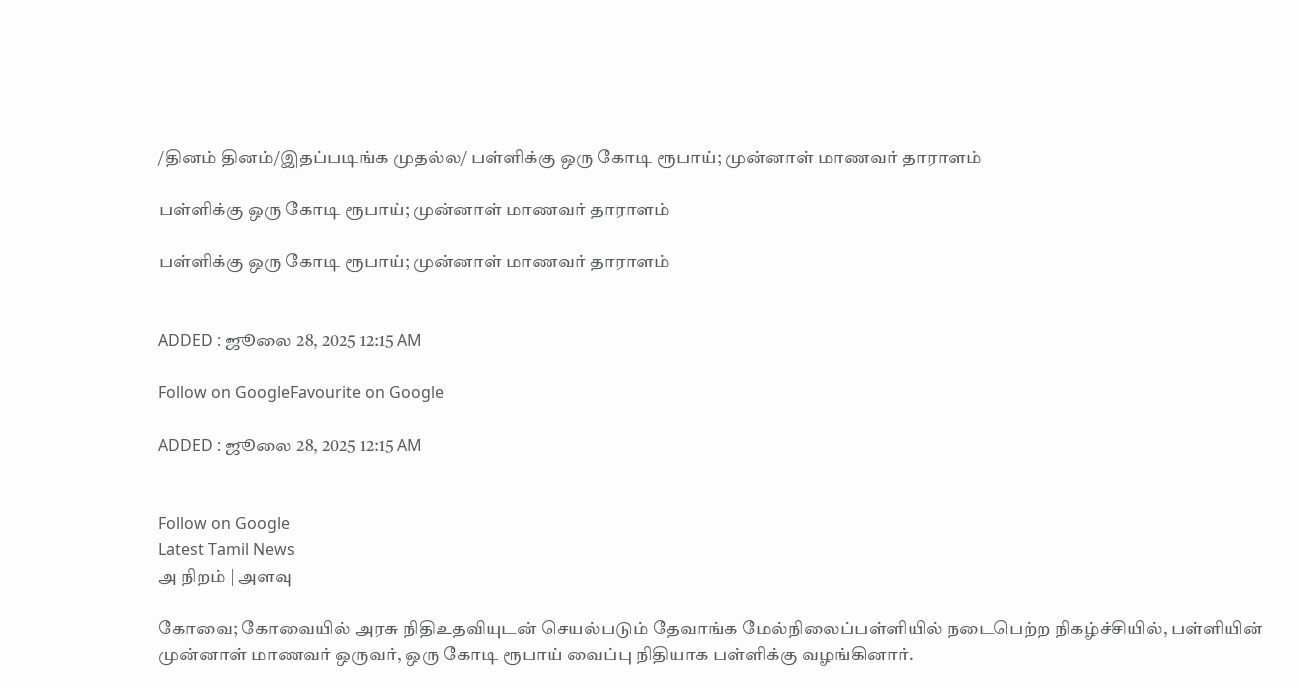/தினம் தினம்/இதப்படிங்க முதல்ல/ பள்ளிக்கு ஒரு கோடி ரூபாய்; முன்னாள் மாணவர் தாராளம்

பள்ளிக்கு ஒரு கோடி ரூபாய்; முன்னாள் மாணவர் தாராளம்

பள்ளிக்கு ஒரு கோடி ரூபாய்; முன்னாள் மாணவர் தாராளம்


ADDED : ஜூலை 28, 2025 12:15 AM

Follow on GoogleFavourite on Google

ADDED : ஜூலை 28, 2025 12:15 AM


Follow on Google
Latest Tamil News
அ நிறம் | அளவு

கோவை; கோவையில் அரசு நிதிஉதவியுடன் செயல்படும் தேவாங்க மேல்நிலைப்பள்ளியில் நடைபெற்ற நிகழ்ச்சியில், பள்ளியின் முன்னாள் மாணவர் ஒருவர், ஒரு கோடி ரூபாய் வைப்பு நிதியாக பள்ளிக்கு வழங்கினார்.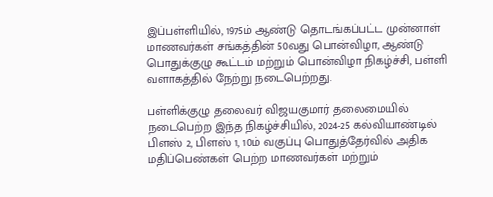இப்பள்ளியில், 1975ம் ஆண்டு தொடங்கப்பட்ட முன்னாள் மாணவர்கள் சங்கத்தின் 50வது பொன்விழா, ஆண்டு பொதுக்குழு கூட்டம் மற்றும் பொன்விழா நிகழ்ச்சி, பள்ளி வளாகத்தில் நேற்று நடைபெற்றது.

பள்ளிக்குழு தலைவர் விஜயகுமார் தலைமையில் நடைபெற்ற இந்த நிகழ்ச்சியில், 2024-25 கல்வியாண்டில் பிளஸ் 2, பிளஸ் 1, 10ம் வகுப்பு பொதுத்தேர்வில் அதிக மதிப்பெண்கள் பெற்ற மாணவர்கள் மற்றும்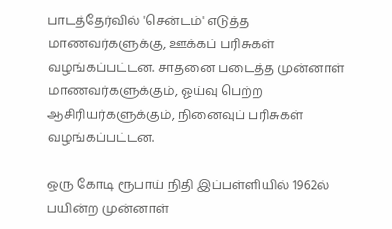பாடத்தேர்வில் 'சென்டம்' எடுத்த மாணவர்களுக்கு, ஊக்கப் பரிசுகள் வழங்கப்பட்டன. சாதனை படைத்த முன்னாள் மாணவர்களுக்கும், ஓய்வு பெற்ற ஆசிரியர்களுக்கும், நினைவுப் பரிசுகள் வழங்கப்பட்டன.

ஒரு கோடி ரூபாய் நிதி இப்பள்ளியில் 1962ல் பயின்ற முன்னாள்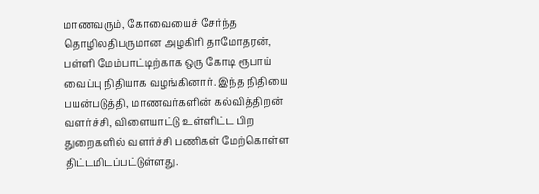மாணவரும், கோவையைச் சேர்ந்த தொழிலதிபருமான அழகிரி தாமோதரன், பள்ளி மேம்பாட்டிற்காக ஒரு கோடி ரூபாய் வைப்பு நிதியாக வழங்கினார். இந்த நிதியை பயன்படுத்தி, மாணவர்களின் கல்வித்திறன் வளர்ச்சி, விளையாட்டு உள்ளிட்ட பிற துறைகளில் வளர்ச்சி பணிகள் மேற்கொள்ள திட்டமிடப்பட்டுள்ளது.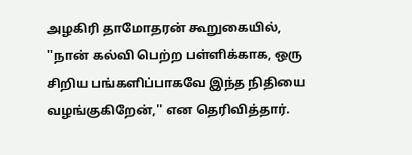அழகிரி தாமோதரன் கூறுகையில், ''நான் கல்வி பெற்ற பள்ளிக்காக, ஒரு சிறிய பங்களிப்பாகவே இந்த நிதியை வழங்குகிறேன்,'' என தெரிவித்தார்.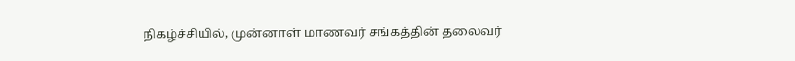நிகழ்ச்சியில், முன்னாள் மாணவர் சங்கத்தின் தலைவர்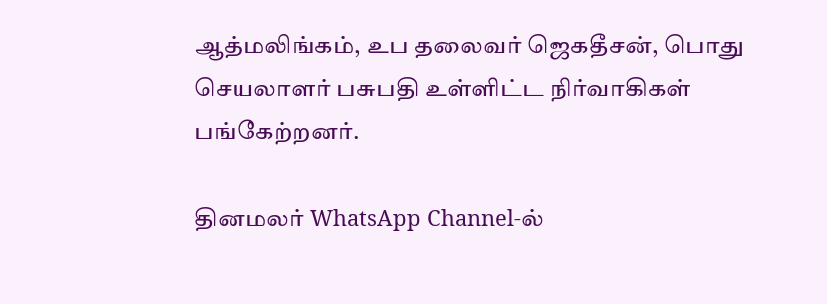ஆத்மலிங்கம், உப தலைவர் ஜெகதீசன், பொது செயலாளர் பசுபதி உள்ளிட்ட நிர்வாகிகள் பங்கேற்றனர்.

தினமலர் WhatsApp Channel-ல்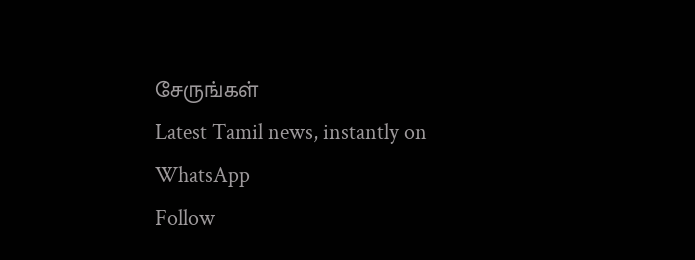சேருங்கள்
Latest Tamil news, instantly on WhatsApp
Follow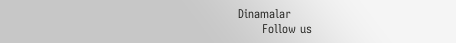Dinamalar
      Follow us